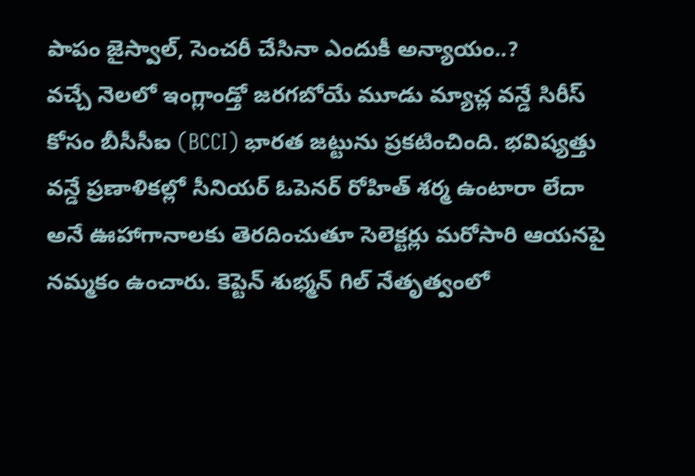పాపం జైస్వాల్, సెంచరీ చేసినా ఎందుకీ అన్యాయం..?
వచ్చే నెలలో ఇంగ్లాండ్తో జరగబోయే మూడు మ్యాచ్ల వన్డే సిరీస్ కోసం బీసీసీఐ (BCCI) భారత జట్టును ప్రకటించింది. భవిష్యత్తు వన్డే ప్రణాళికల్లో సీనియర్ ఓపెనర్ రోహిత్ శర్మ ఉంటారా లేదా అనే ఊహాగానాలకు తెరదించుతూ సెలెక్టర్లు మరోసారి ఆయనపై నమ్మకం ఉంచారు. కెప్టెన్ శుభ్మన్ గిల్ నేతృత్వంలో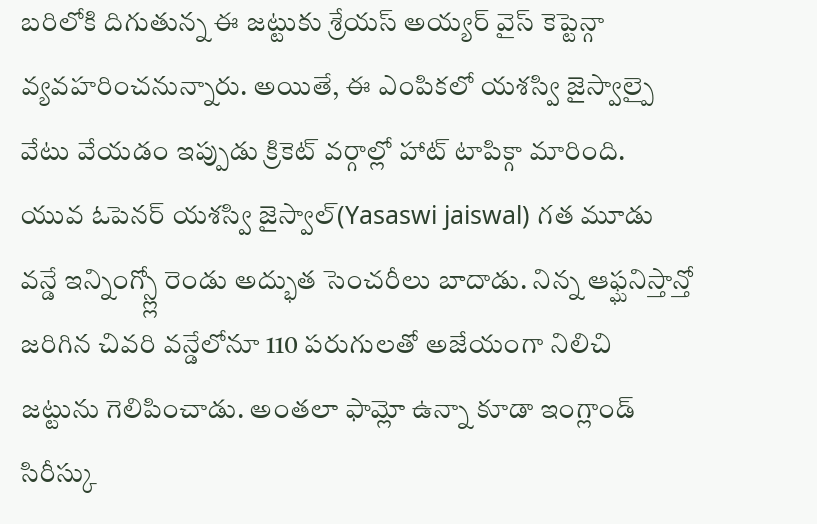బరిలోకి దిగుతున్న ఈ జట్టుకు శ్రేయస్ అయ్యర్ వైస్ కెప్టెన్గా వ్యవహరించనున్నారు. అయితే, ఈ ఎంపికలో యశస్వి జైస్వాల్పై వేటు వేయడం ఇప్పుడు క్రికెట్ వర్గాల్లో హాట్ టాపిక్గా మారింది.
యువ ఓపెనర్ యశస్వి జైస్వాల్(Yasaswi jaiswal) గత మూడు వన్డే ఇన్నింగ్స్ల్లో రెండు అద్భుత సెంచరీలు బాదాడు. నిన్న ఆఫ్ఘనిస్తాన్తో జరిగిన చివరి వన్డేలోనూ 110 పరుగులతో అజేయంగా నిలిచి జట్టును గెలిపించాడు. అంతలా ఫామ్లో ఉన్నా కూడా ఇంగ్లాండ్ సిరీస్కు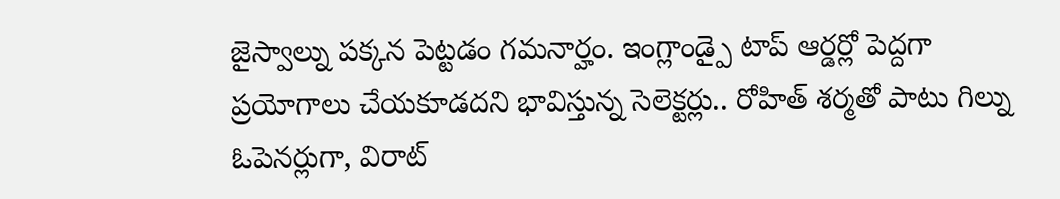జైస్వాల్ను పక్కన పెట్టడం గమనార్హం. ఇంగ్లాండ్పై టాప్ ఆర్డర్లో పెద్దగా ప్రయోగాలు చేయకూడదని భావిస్తున్న సెలెక్టర్లు.. రోహిత్ శర్మతో పాటు గిల్ను ఓపెనర్లుగా, విరాట్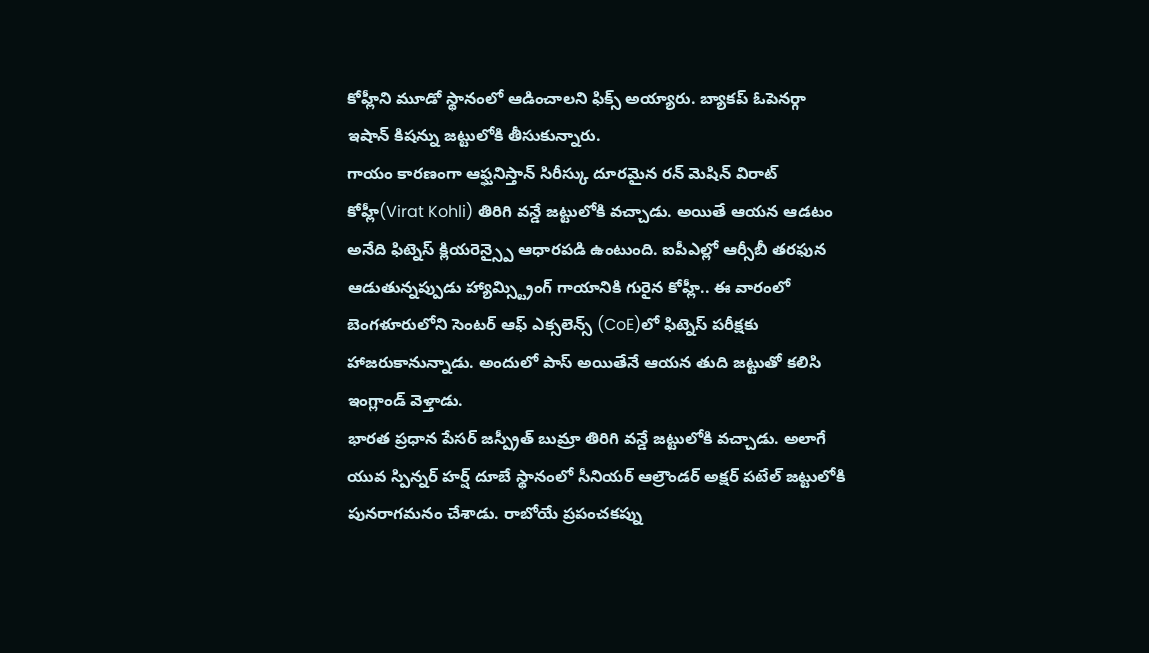కోహ్లీని మూడో స్థానంలో ఆడించాలని ఫిక్స్ అయ్యారు. బ్యాకప్ ఓపెనర్గా ఇషాన్ కిషన్ను జట్టులోకి తీసుకున్నారు.
గాయం కారణంగా ఆఫ్ఘనిస్తాన్ సిరీస్కు దూరమైన రన్ మెషిన్ విరాట్ కోహ్లీ(Virat Kohli) తిరిగి వన్డే జట్టులోకి వచ్చాడు. అయితే ఆయన ఆడటం అనేది ఫిట్నెస్ క్లియరెన్స్పై ఆధారపడి ఉంటుంది. ఐపీఎల్లో ఆర్సీబీ తరఫున ఆడుతున్నప్పుడు హ్యామ్స్ట్రింగ్ గాయానికి గురైన కోహ్లీ.. ఈ వారంలో బెంగళూరులోని సెంటర్ ఆఫ్ ఎక్సలెన్స్ (CoE)లో ఫిట్నెస్ పరీక్షకు హాజరుకానున్నాడు. అందులో పాస్ అయితేనే ఆయన తుది జట్టుతో కలిసి ఇంగ్లాండ్ వెళ్తాడు.
భారత ప్రధాన పేసర్ జస్ప్రీత్ బుమ్రా తిరిగి వన్డే జట్టులోకి వచ్చాడు. అలాగే యువ స్పిన్నర్ హర్ష్ దూబే స్థానంలో సీనియర్ ఆల్రౌండర్ అక్షర్ పటేల్ జట్టులోకి పునరాగమనం చేశాడు. రాబోయే ప్రపంచకప్ను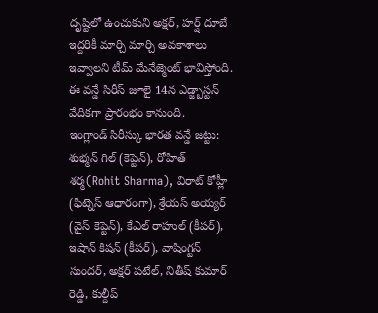దృష్టిలో ఉంచుకుని అక్షర్, హర్ష్ దూబే ఇద్దరికీ మార్చి మార్చి అవకాశాలు ఇవ్వాలని టీమ్ మేనేజ్మెంట్ భావిస్తోంది. ఈ వన్డే సిరీస్ జూలై 14న ఎడ్జ్బాస్టన్ వేదికగా ప్రారంభం కానుంది.
ఇంగ్లాండ్ సిరీస్కు భారత వన్డే జట్టు:
శుభ్మన్ గిల్ (కెప్టెన్), రోహిత్ శర్మ(Rohit Sharma), విరాట్ కోహ్లీ (ఫిట్నెస్ ఆధారంగా), శ్రేయస్ అయ్యర్ (వైస్ కెప్టెన్), కేఎల్ రాహుల్ (కీపర్), ఇషాన్ కిషన్ (కీపర్), వాషింగ్టన్ సుందర్, అక్షర్ పటేల్, నితీష్ కుమార్ రెడ్డి, కుల్దీప్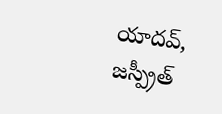యాదవ్, జస్ప్రీత్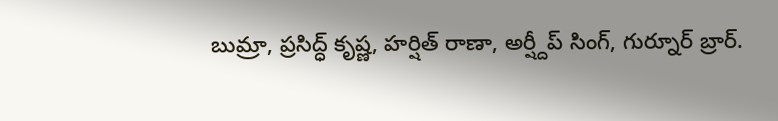బుమ్రా, ప్రసిద్ధ్ కృష్ణ, హర్షిత్ రాణా, అర్ష్దీప్ సింగ్, గుర్నూర్ బ్రార్.